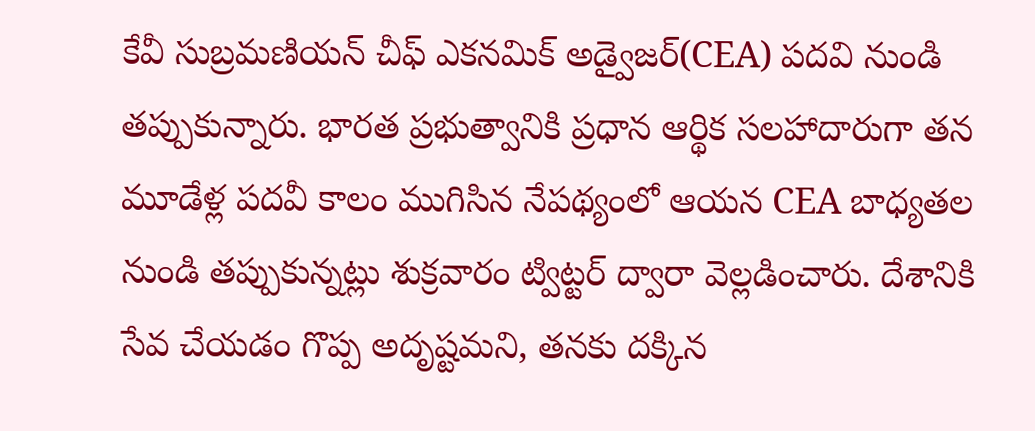కేవీ సుబ్రమణియన్ చీఫ్ ఎకనమిక్ అడ్వైజర్(CEA) పదవి నుండి తప్పుకున్నారు. భారత ప్రభుత్వానికి ప్రధాన ఆర్థిక సలహాదారుగా తన మూడేళ్ల పదవీ కాలం ముగిసిన నేపథ్యంలో ఆయన CEA బాధ్యతల నుండి తప్పుకున్నట్లు శుక్రవారం ట్విట్టర్ ద్వారా వెల్లడించారు. దేశానికి సేవ చేయడం గొప్ప అదృష్టమని, తనకు దక్కిన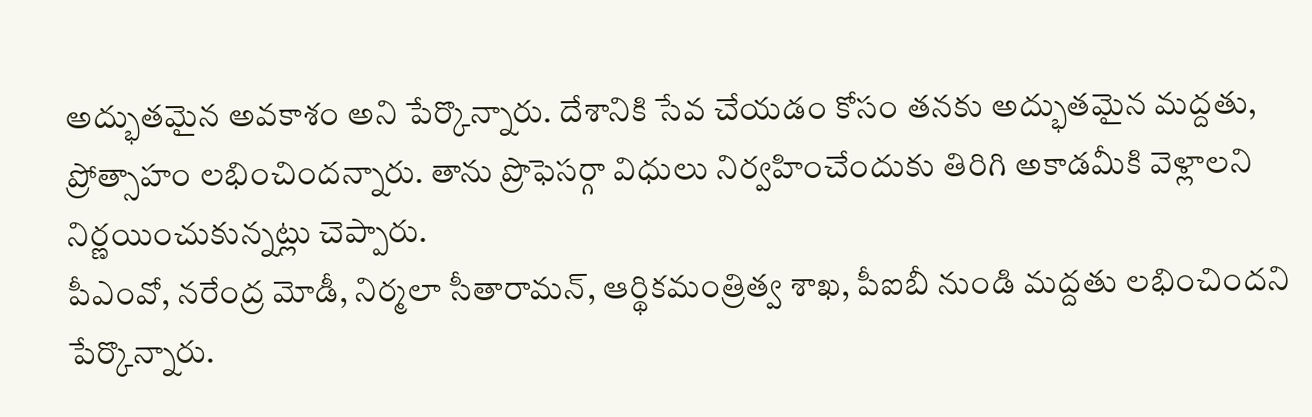అద్భుతమైన అవకాశం అని పేర్కొన్నారు. దేశానికి సేవ చేయడం కోసం తనకు అద్భుతమైన మద్దతు, ప్రోత్సాహం లభించిందన్నారు. తాను ప్రొఫెసర్గా విధులు నిర్వహించేందుకు తిరిగి అకాడమీకి వెళ్లాలని నిర్ణయించుకున్నట్లు చెప్పారు.
పీఎంవో, నరేంద్ర మోడీ, నిర్మలా సీతారామన్, ఆర్థికమంత్రిత్వ శాఖ, పీఐబీ నుండి మద్దతు లభించిందని పేర్కొన్నారు.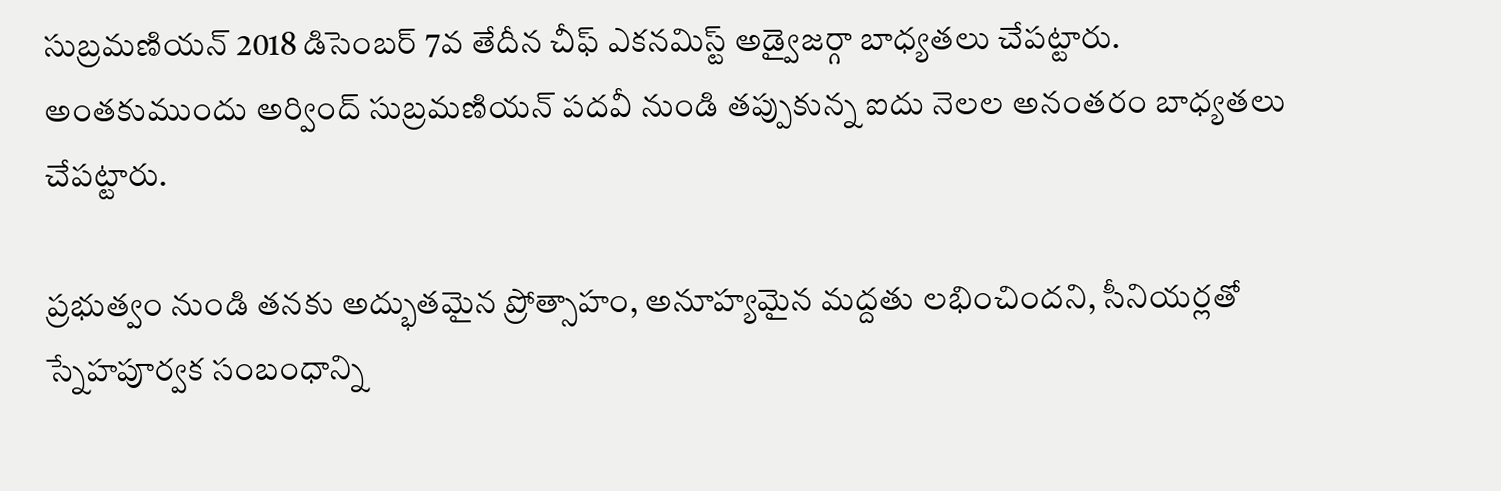సుబ్రమణియన్ 2018 డిసెంబర్ 7వ తేదీన చీఫ్ ఎకనమిస్ట్ అడ్వైజర్గా బాధ్యతలు చేపట్టారు. అంతకుముందు అర్వింద్ సుబ్రమణియన్ పదవీ నుండి తప్పుకున్న ఐదు నెలల అనంతరం బాధ్యతలు చేపట్టారు.

ప్రభుత్వం నుండి తనకు అద్భుతమైన ప్రోత్సాహం, అనూహ్యమైన మద్దతు లభించిందని, సీనియర్లతో స్నేహపూర్వక సంబంధాన్ని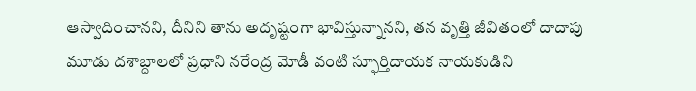ఆస్వాదించానని, దీనిని తాను అదృష్టంగా భావిస్తున్నానని, తన వృత్తి జీవితంలో దాదాపు మూడు దశాబ్దాలలో ప్రధాని నరేంద్ర మోడీ వంటి స్ఫూర్తిదాయక నాయకుడిని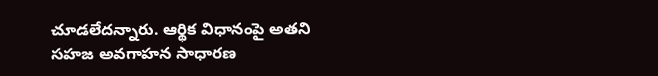చూడలేదన్నారు. ఆర్థిక విధానంపై అతని సహజ అవగాహన సాధారణ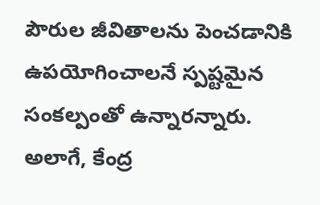పౌరుల జీవితాలను పెంచడానికి ఉపయోగించాలనే స్పష్టమైన సంకల్పంతో ఉన్నారన్నారు. అలాగే, కేంద్ర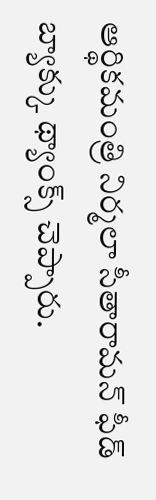ఆర్థికమంత్రి నిర్మలా సీతారామన్ ఫీడ్ బ్యాక్కు థ్యాంక్స్ చెప్పారు.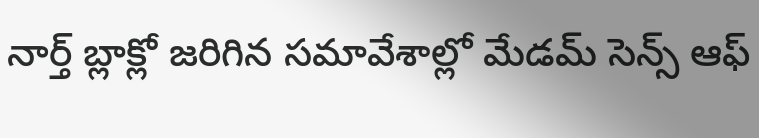నార్త్ బ్లాక్లో జరిగిన సమావేశాల్లో మేడమ్ సెన్స్ ఆఫ్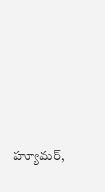హ్యూమర్,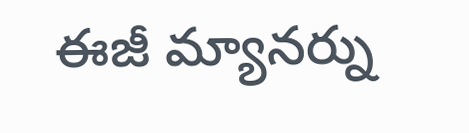ఈజీ మ్యానర్ను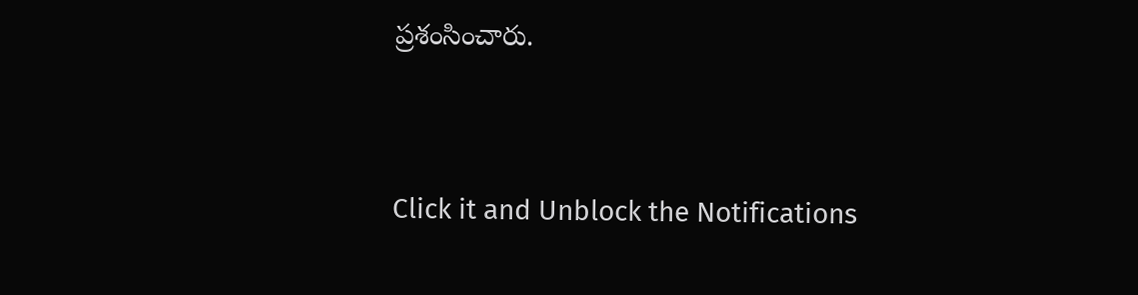ప్రశంసించారు.


Click it and Unblock the Notifications